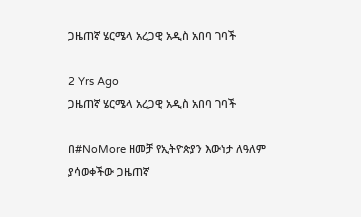ጋዜጠኛ ሄርሜላ አረጋዊ አዲስ አበባ ገባች

2 Yrs Ago
ጋዜጠኛ ሄርሜላ አረጋዊ አዲስ አበባ ገባች

በ#NoMore ዘመቻ የኢትዮጵያን እውነታ ለዓለም ያሳወቀችው ጋዜጠኛ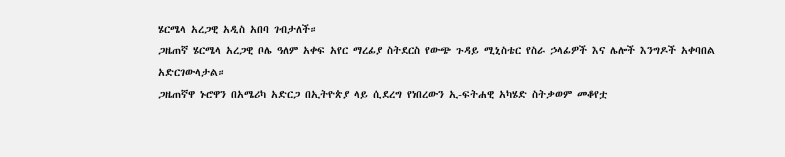ሄርሜላ አረጋዊ አዲስ አበባ ገብታለች።
ጋዜጠኛ ሄርሜላ አረጋዊ ቦሌ ዓለም አቀፍ አየር ማረፊያ ስትደርስ የውጭ ጉዳይ ሚኒስቴር የስራ ኃላፊዎች እና ሌሎች እንግዶች አቀባበል አድርገውላታል።
ጋዜጠኛዋ ኑሮዋን በአሜሪካ አድርጋ በኢትዮጵያ ላይ ሲደረግ የነበረውን ኢ-ፍትሐዊ አካሄድ ስትቃወም መቆየቷ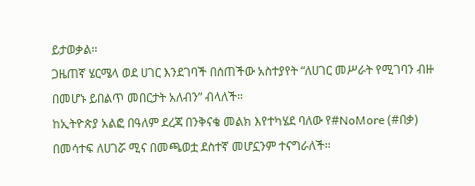ይታወቃል።
ጋዜጠኛ ሄርሜላ ወደ ሀገር እንደገባች በሰጠችው አስተያየት “ለሀገር መሥራት የሚገባን ብዙ በመሆኑ ይበልጥ መበርታት አለብን” ብላለች።
ከኢትዮጵያ አልፎ በዓለም ደረጃ በንቅናቄ መልክ እየተካሄደ ባለው የ#NoMore (#በቃ) በመሳተፍ ለሀገሯ ሚና በመጫወቷ ደስተኛ መሆኗንም ተናግራለች።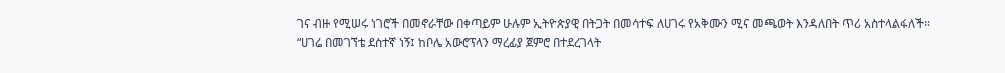ገና ብዙ የሚሠሩ ነገሮች በመኖራቸው በቀጣይም ሁሉም ኢትዮጵያዊ በትጋት በመሳተፍ ለሀገሩ የአቅሙን ሚና መጫወት እንዳለበት ጥሪ አስተላልፋለች።
“ሀገሬ በመገኘቴ ደስተኛ ነኝ፤ ከቦሌ አውሮፕላን ማረፊያ ጀምሮ በተደረገላት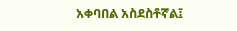አቀባበል አስደስቶኛል፤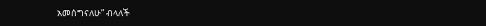አመሰግናለሁ” ብላለች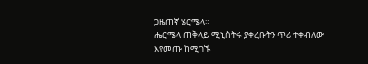ጋዜጠኛ ሄርሜላ።
ሔርሜላ ጠቅላይ ሚኒስትሩ ያቀረቡትን ጥሪ ተቀብለው እየመጡ ከሚገኙ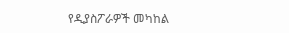የዲያስፖራዎች መካከል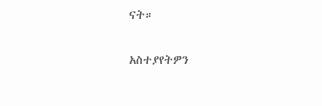ናት።

አስተያየትዎን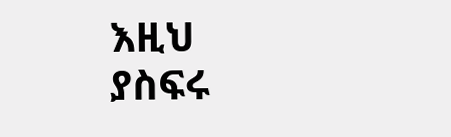እዚህ ያስፍሩ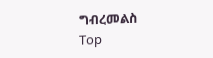ግብረመልስ
Top